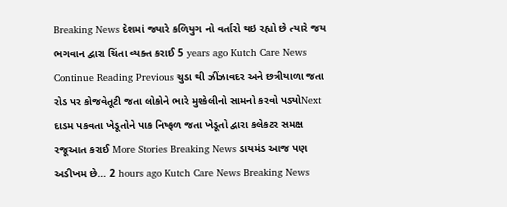Breaking News દેશમાં જ્યારે કળિયુગ નો વર્તારો થઇ રહ્યો છે ત્યારે જય ભગવાન દ્વારા ચિંતા વ્યક્ત કરાઈ 5 years ago Kutch Care News Continue Reading Previous ચુડા થી ઝીંઝાવદર અને છત્રીયાળા જતા રોડ પર કોજવેતૂટી જતા લોકોને ભારે મુશ્કેલીનો સામનો કરવો પડ્યોNext દાડમ પકવતા ખેડૂતોને પાક નિષ્ફળ જતા ખેડૂતો દ્વારા કલેકટર સમક્ષ રજૂઆત કરાઈ More Stories Breaking News ડાયમંડ આજ પણ અડીખમ છે… 2 hours ago Kutch Care News Breaking News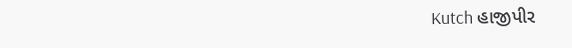Kutch હાજીપીર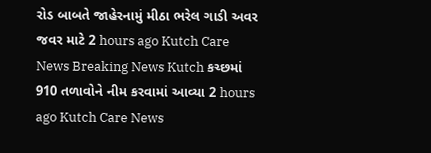રોડ બાબતે જાહેરનામું મીઠા ભરેલ ગાડી અવર જવર માટે 2 hours ago Kutch Care News Breaking News Kutch કચ્છમાં 910 તળાવોને નીમ કરવામાં આવ્યા 2 hours ago Kutch Care News